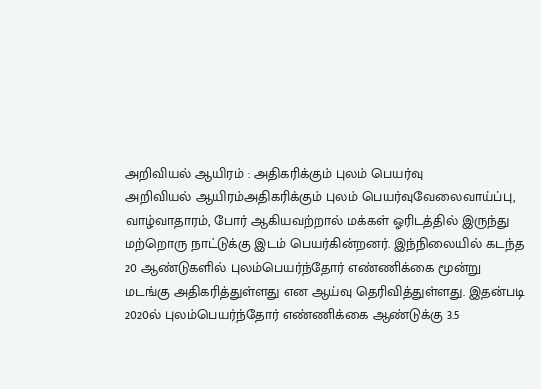அறிவியல் ஆயிரம் : அதிகரிக்கும் புலம் பெயர்வு
அறிவியல் ஆயிரம்அதிகரிக்கும் புலம் பெயர்வுவேலைவாய்ப்பு, வாழ்வாதாரம், போர் ஆகியவற்றால் மக்கள் ஓரிடத்தில் இருந்து மற்றொரு நாட்டுக்கு இடம் பெயர்கின்றனர். இந்நிலையில் கடந்த 20 ஆண்டுகளில் புலம்பெயர்ந்தோர் எண்ணிக்கை மூன்று மடங்கு அதிகரித்துள்ளது என ஆய்வு தெரிவித்துள்ளது. இதன்படி 2020ல் புலம்பெயர்ந்தோர் எண்ணிக்கை ஆண்டுக்கு 3.5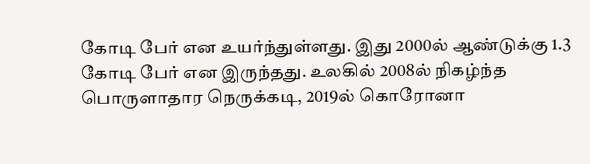கோடி பேர் என உயர்ந்துள்ளது. இது 2000ல் ஆண்டுக்கு 1.3 கோடி பேர் என இருந்தது. உலகில் 2008ல் நிகழ்ந்த பொருளாதார நெருக்கடி, 2019ல் கொரோனா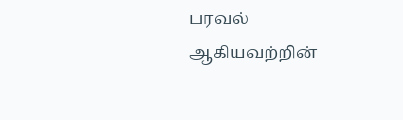பரவல் ஆகியவற்றின்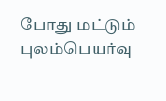போது மட்டும் புலம்பெயர்வு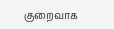குறைவாக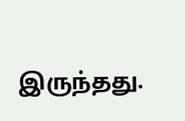இருந்தது.